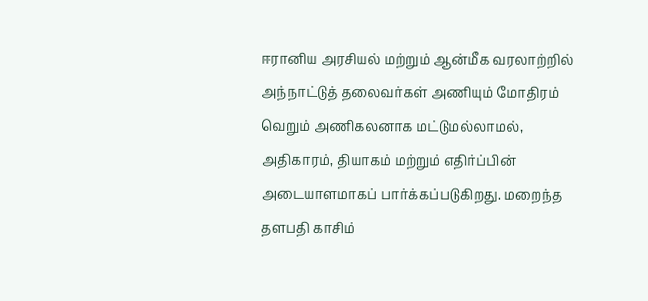ஈரானிய அரசியல் மற்றும் ஆன்மீக வரலாற்றில் அந்நாட்டுத் தலைவர்கள் அணியும் மோதிரம் வெறும் அணிகலனாக மட்டுமல்லாமல், அதிகாரம், தியாகம் மற்றும் எதிர்ப்பின் அடையாளமாகப் பார்க்கப்படுகிறது. மறைந்த தளபதி காசிம்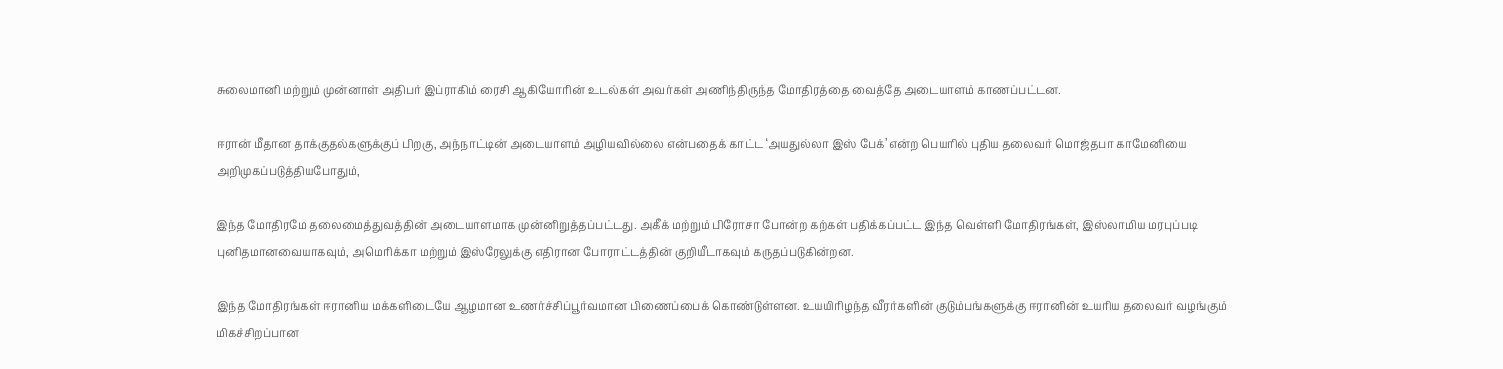சுலைமானி மற்றும் முன்னாள் அதிபர் இப்ராகிம் ரைசி ஆகியோரின் உடல்கள் அவர்கள் அணிந்திருந்த மோதிரத்தை வைத்தே அடையாளம் காணப்பட்டன.

ஈரான் மீதான தாக்குதல்களுக்குப் பிறகு, அந்நாட்டின் அடையாளம் அழியவில்லை என்பதைக் காட்ட ‘அயதுல்லா இஸ் பேக்’ என்ற பெயரில் புதிய தலைவர் மொஜ்தபா காமேனியை அறிமுகப்படுத்தியபோதும்,

இந்த மோதிரமே தலைமைத்துவத்தின் அடையாளமாக முன்னிறுத்தப்பட்டது. அகீக் மற்றும் பிரோசா போன்ற கற்கள் பதிக்கப்பட்ட இந்த வெள்ளி மோதிரங்கள், இஸ்லாமிய மரபுப்படி புனிதமானவையாகவும், அமெரிக்கா மற்றும் இஸ்ரேலுக்கு எதிரான போராட்டத்தின் குறியீடாகவும் கருதப்படுகின்றன.

இந்த மோதிரங்கள் ஈரானிய மக்களிடையே ஆழமான உணர்ச்சிப்பூர்வமான பிணைப்பைக் கொண்டுள்ளன. உயயிரிழந்த வீரர்களின் குடும்பங்களுக்கு ஈரானின் உயரிய தலைவர் வழங்கும் மிகச்சிறப்பான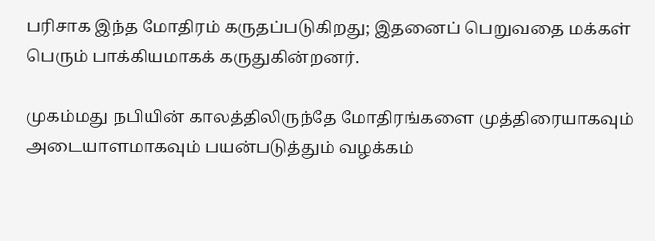பரிசாக இந்த மோதிரம் கருதப்படுகிறது; இதனைப் பெறுவதை மக்கள் பெரும் பாக்கியமாகக் கருதுகின்றனர்.

முகம்மது நபியின் காலத்திலிருந்தே மோதிரங்களை முத்திரையாகவும் அடையாளமாகவும் பயன்படுத்தும் வழக்கம்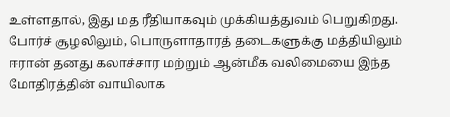உள்ளதால், இது மத ரீதியாகவும் முக்கியத்துவம் பெறுகிறது. போர்ச் சூழலிலும், பொருளாதாரத் தடைகளுக்கு மத்தியிலும் ஈரான் தனது கலாச்சார மற்றும் ஆன்மீக வலிமையை இந்த மோதிரத்தின் வாயிலாக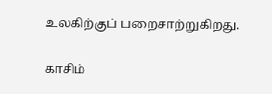உலகிற்குப் பறைசாற்றுகிறது.

காசிம்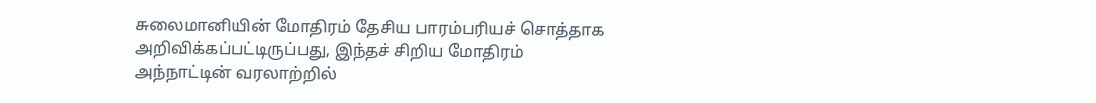சுலைமானியின் மோதிரம் தேசிய பாரம்பரியச் சொத்தாக அறிவிக்கப்பட்டிருப்பது, இந்தச் சிறிய மோதிரம் அந்நாட்டின் வரலாற்றில்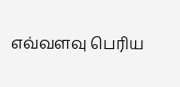எவ்வளவு பெரிய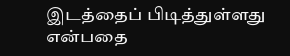இடத்தைப் பிடித்துள்ளது என்பதை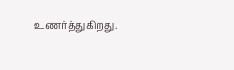உணர்த்துகிறது.